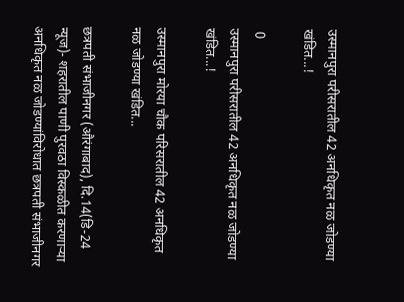उस्मानपुरा परीसरातील 42 अनधिकृत नळ जोडण्या खंडित...!

 0
उस्मानपुरा परीसरातील 42 अनधिकृत नळ जोडण्या खंडित...!

उस्मानपुरा मोरया चौक परिसरातील 42 अनधिकृत नळ जोडण्या खंडित...

छत्रपती संभाजीनगर (औरंगाबाद), दि.14(डि-24 न्यूज)- शहरातील पाणी पुरवठा विस्कळीत करणाऱ्या अनधिकृत नळ जोडण्यांविरोधात छत्रपती संभाजीनगर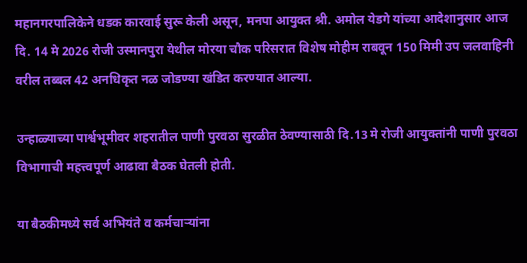महानगरपालिकेने धडक कारवाई सुरू केली असून, मनपा आयुक्त श्री. अमोल येडगे यांच्या आदेशानुसार आज दि. 14 मे 2026 रोजी उस्मानपुरा येथील मोरया चौक परिसरात विशेष मोहीम राबवून 150 मिमी उप जलवाहिनी वरील तब्बल 42 अनधिकृत नळ जोडण्या खंडित करण्यात आल्या.

उन्हाळ्याच्या पार्श्वभूमीवर शहरातील पाणी पुरवठा सुरळीत ठेवण्यासाठी दि.13 मे रोजी आयुक्तांनी पाणी पुरवठा विभागाची महत्त्वपूर्ण आढावा बैठक घेतली होती.

या बैठकीमध्ये सर्व अभियंते व कर्मचाऱ्यांना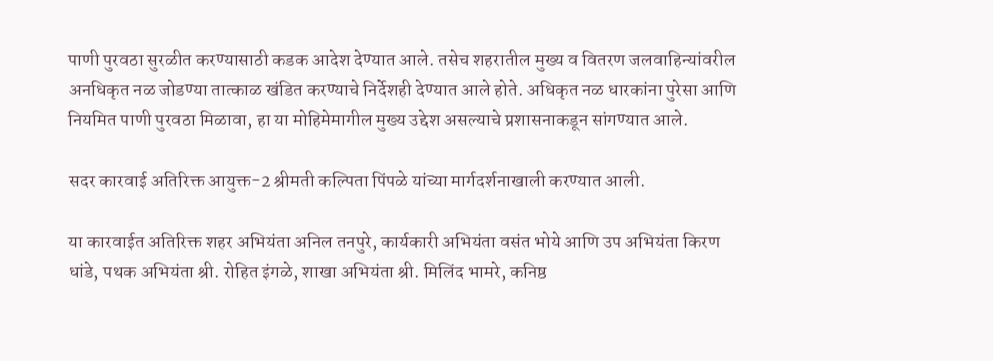पाणी पुरवठा सुरळीत करण्यासाठी कडक आदेश देण्यात आले. तसेच शहरातील मुख्य व वितरण जलवाहिन्यांवरील अनधिकृत नळ जोडण्या तात्काळ खंडित करण्याचे निर्देशही देण्यात आले होते. अधिकृत नळ धारकांना पुरेसा आणि नियमित पाणी पुरवठा मिळावा, हा या मोहिमेमागील मुख्य उद्देश असल्याचे प्रशासनाकडून सांगण्यात आले.

सदर कारवाई अतिरिक्त आयुक्त-2 श्रीमती कल्पिता पिंपळे यांच्या मार्गदर्शनाखाली करण्यात आली.

या कारवाईत अतिरिक्त शहर अभियंता अनिल तनपुरे, कार्यकारी अभियंता वसंत भोये आणि उप अभियंता किरण धांडे, पथक अभियंता श्री. रोहित इंगळे, शाखा अभियंता श्री. मिलिंद भामरे, कनिष्ठ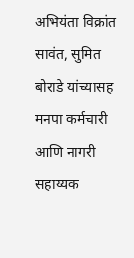अभियंता विक्रांत सावंत, सुमित बोराडे यांच्यासह मनपा कर्मचारी आणि नागरी सहाय्यक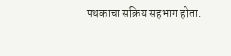पथकाचा सक्रिय सहभाग होता.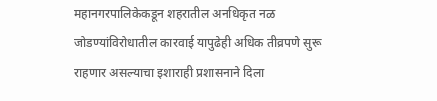महानगरपालिकेकडून शहरातील अनधिकृत नळ जोडण्यांविरोधातील कारवाई यापुढेही अधिक तीव्रपणे सुरू राहणार असल्याचा इशाराही प्रशासनाने दिला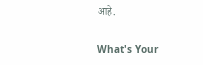आहे.

What's Your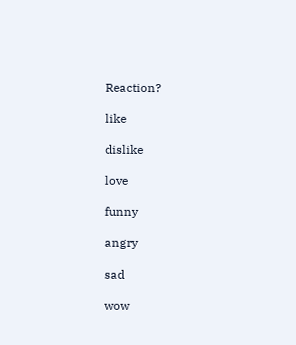Reaction?

like

dislike

love

funny

angry

sad

wow